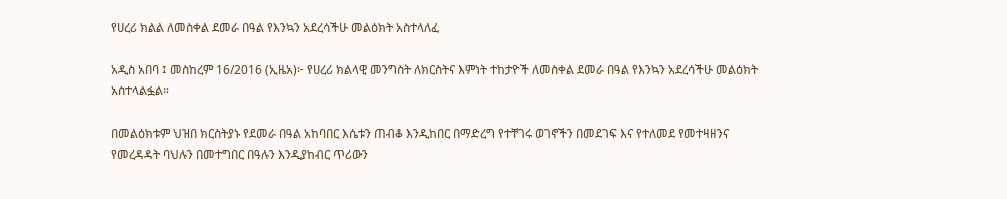የሀረሪ ክልል ለመስቀል ደመራ በዓል የእንኳን አደረሳችሁ መልዕክት አስተላለፈ

አዲስ አበባ ፤ መስከረም 16/2016 (ኢዜአ)፦ የሀረሪ ክልላዊ መንግስት ለክርስትና እምነት ተከታዮች ለመስቀል ደመራ በዓል የእንኳን አደረሳችሁ መልዕክት አስተላልፏል።

በመልዕክቱም ህዝበ ክርስትያኑ የደመራ በዓል አከባበር እሴቱን ጠብቆ እንዲከበር በማድረግ የተቸገሩ ወገኖችን በመደገፍ እና የተለመደ የመተዛዘንና የመረዳዳት ባህሉን በመተግበር በዓሉን እንዲያከብር ጥሪውን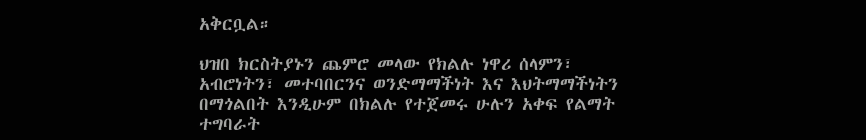አቅርቧል።

ህዝበ ክርስትያኑን ጨምሮ መላው የክልሉ ነዋሪ ሰላምን፣ አብሮነትን፣ መተባበርንና ወንድማማችነት እና እህትማማችነትን በማጎልበት እንዲሁም በክልሉ የተጀመሩ ሁሉን አቀፍ የልማት ተግባራት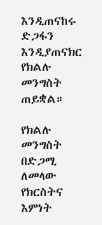እንዲጠናከሩ ድጋፋን እንዲያጠናክር የክልሉ መንግስት ጠይቋል።

የክልሉ መንግስት በድጋሚ ለመላው የክርስትና እምነት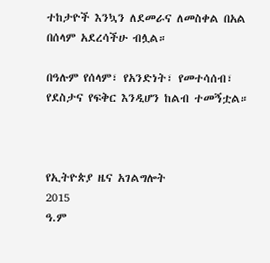ተከታዮች እንኳን ለደመራና ለመስቀል በአል በሰላም አደረሳችሁ ብሏል።

በዓሉም የሰላም፣ የአንድነት፣ የመተሳሰብ፣ የደስታና የፍቅር እንዲሆን ከልብ ተመኝቷል።



የኢትዮጵያ ዜና አገልግሎት
2015
ዓ.ም